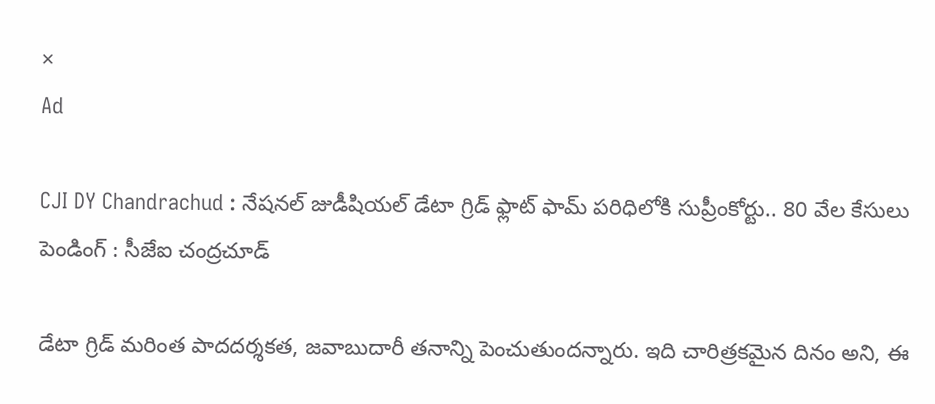×
Ad

CJI DY Chandrachud : నేషనల్ జుడీషియల్ డేటా గ్రిడ్ ఫ్లాట్ ఫామ్ పరిధిలోకి సుప్రీంకోర్టు.. 80 వేల కేసులు పెండింగ్ : సీజేఐ చంద్రచూడ్

డేటా గ్రిడ్ మరింత పాదదర్శకత, జవాబుదారీ తనాన్ని పెంచుతుందన్నారు. ఇది చారిత్రకమైన దినం అని, ఈ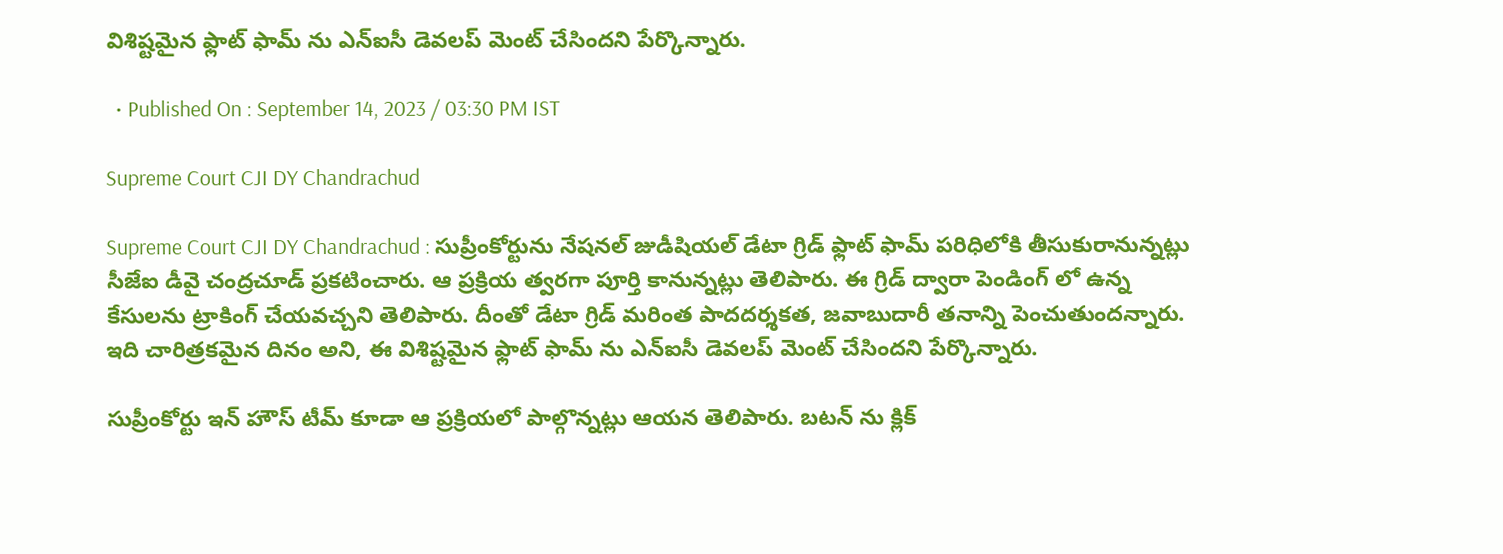విశిష్టమైన ఫ్లాట్ ఫామ్ ను ఎన్ఐసీ డెవలప్ మెంట్ చేసిందని పేర్కొన్నారు.

  • Published On : September 14, 2023 / 03:30 PM IST

Supreme Court CJI DY Chandrachud

Supreme Court CJI DY Chandrachud : సుప్రీంకోర్టును నేషనల్ జుడీషియల్ డేటా గ్రిడ్ ఫ్లాట్ ఫామ్ పరిధిలోకి తీసుకురానున్నట్లు సీజేఐ డీవై చంద్రచూడ్ ప్రకటించారు. ఆ ప్రక్రియ త్వరగా పూర్తి కానున్నట్లు తెలిపారు. ఈ గ్రిడ్ ద్వారా పెండింగ్ లో ఉన్న కేసులను ట్రాకింగ్ చేయవచ్చని తెలిపారు. దీంతో డేటా గ్రిడ్ మరింత పాదదర్శకత, జవాబుదారీ తనాన్ని పెంచుతుందన్నారు. ఇది చారిత్రకమైన దినం అని, ఈ విశిష్టమైన ఫ్లాట్ ఫామ్ ను ఎన్ఐసీ డెవలప్ మెంట్ చేసిందని పేర్కొన్నారు.

సుప్రీంకోర్టు ఇన్ హౌస్ టీమ్ కూడా ఆ ప్రక్రియలో పాల్గొన్నట్లు ఆయన తెలిపారు. బటన్ ను క్లిక్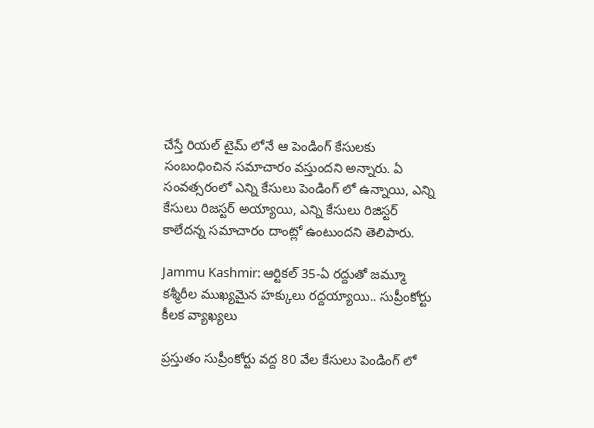చేస్తే రియల్ టైమ్ లోనే ఆ పెండింగ్ కేసులకు సంబంధించిన సమాచారం వస్తుందని అన్నారు. ఏ సంవత్సరంలో ఎన్ని కేసులు పెండింగ్ లో ఉన్నాయి, ఎన్ని కేసులు రిజస్టర్ అయ్యాయి, ఎన్ని కేసులు రిజిస్టర్ కాలేదన్న సమాచారం దాంట్లో ఉంటుందని తెలిపారు.

Jammu Kashmir: ఆర్టికల్ 35-ఏ రద్దుతో జమ్మూ కశ్మీరీల ముఖ్యమైన హక్కులు రద్దయ్యాయి.. సుప్రీంకోర్టు కీలక వ్యాఖ్యలు

ప్రస్తుతం సుప్రీంకోర్టు వద్ద 80 వేల కేసులు పెండింగ్ లో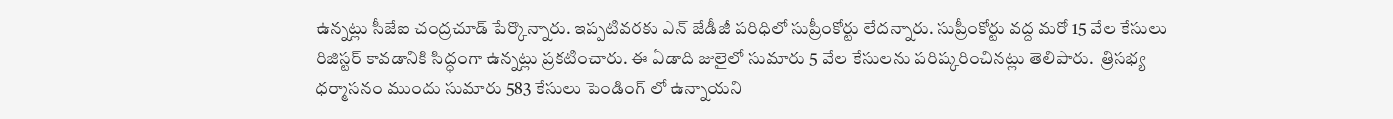ఉన్నట్లు సీజేఐ చంద్రచూడ్ పేర్కొన్నారు. ఇప్పటివరకు ఎన్ జేడీజీ పరిధిలో సుప్రీంకోర్టు లేదన్నారు. సుప్రీంకోర్టు వద్ద మరో 15 వేల కేసులు రిజిస్టర్ కావడానికి సిద్ధంగా ఉన్నట్లు ప్రకటించారు. ఈ ఏడాది జులైలో సుమారు 5 వేల కేసులను పరిష్కరించినట్లు తెలిపారు.  త్రిసభ్య ధర్మాసనం ముందు సుమారు 583 కేసులు పెండింగ్ లో ఉన్నాయని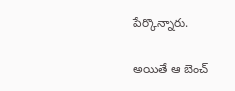పేర్కొన్నారు.

అయితే ఆ బెంచ్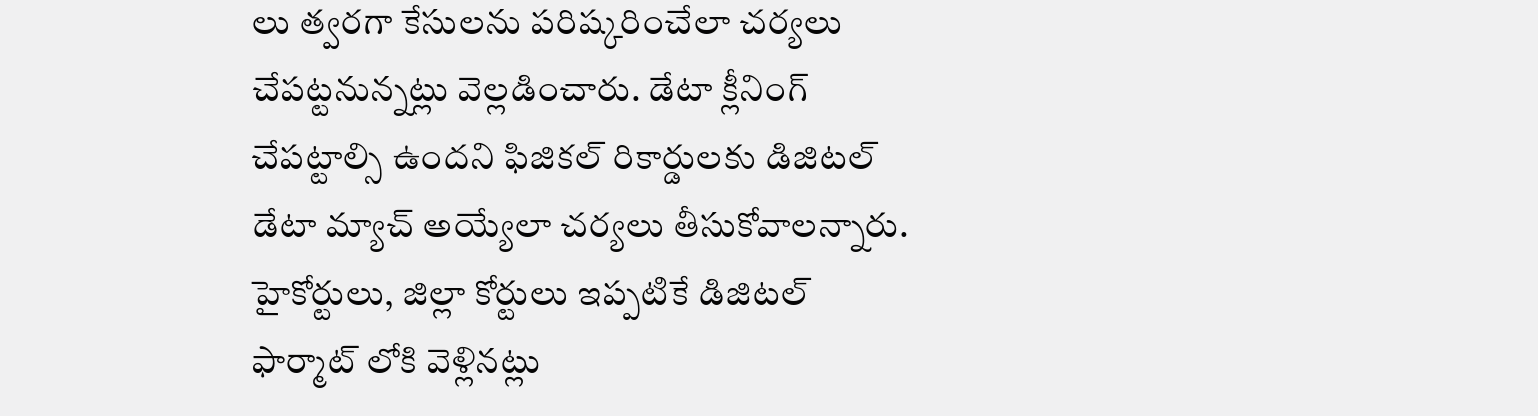లు త్వరగా కేసులను పరిష్కరించేలా చర్యలు చేపట్టనున్నట్లు వెల్లడించారు. డేటా క్లీనింగ్ చేపట్టాల్సి ఉందని ఫిజికల్ రికార్డులకు డిజిటల్ డేటా మ్యాచ్ అయ్యేలా చర్యలు తీసుకోవాలన్నారు. హైకోర్టులు, జిల్లా కోర్టులు ఇప్పటికే డిజిటల్ ఫార్మాట్ లోకి వెళ్లినట్లు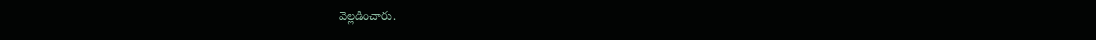వెల్లడించారు.